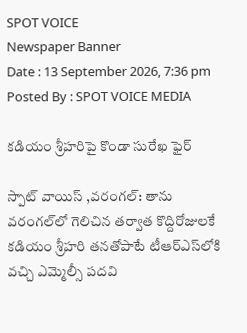SPOT VOICE
Newspaper Banner
Date : 13 September 2026, 7:36 pm Posted By : SPOT VOICE MEDIA

కడియం శ్రీహరిపై కొండా సురేఖ ఫైర్

స్పాట్ వాయిస్ ,వరంగల్: తాను వరంగల్‌లో గెలిచిన తర్వాత కొద్దిరోజులకే కడియం శ్రీహరి తనతోపాటే టీఆర్‌ఎస్‌లోకి వచ్చి ఎమ్మెల్సీ పదవి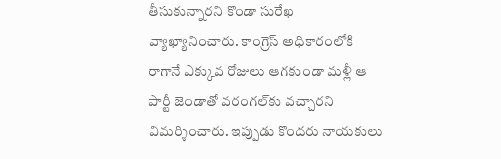తీసుకున్నారని కొండా సురేఖ వ్యాఖ్యానించారు. కాంగ్రెస్ అధికారంలోకి రాగానే ఎక్కువ రోజులు ఆగకుండా మళ్లీ ఆ పార్టీ జెండాతో వరంగల్‌కు వచ్చారని విమర్శించారు. ఇప్పుడు కొందరు నాయకులు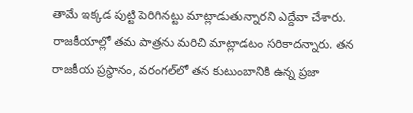తామే ఇక్కడ పుట్టి పెరిగినట్టు మాట్లాడుతున్నారని ఎద్దేవా చేశారు. రాజకీయాల్లో తమ పాత్రను మరిచి మాట్లాడటం సరికాదన్నారు. తన రాజకీయ ప్రస్థానం, వరంగల్‌లో తన కుటుంబానికి ఉన్న ప్రజా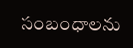సంబంధాలను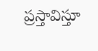ప్రస్తావిస్తూ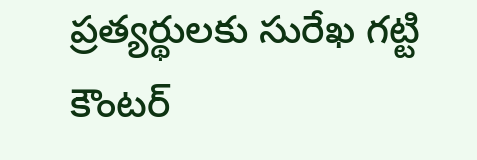ప్రత్యర్థులకు సురేఖ గట్టి కౌంటర్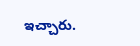ఇచ్చారు.